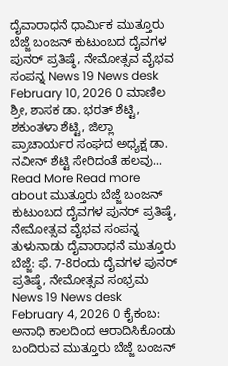ದೈವಾರಾಧನೆ ಧಾರ್ಮಿಕ ಮುತ್ತೂರು ಬೆಜ್ಜೆ ಬಂಜನ್ ಕುಟುಂಬದ ದೈವಗಳ ಪುನರ್ ಪ್ರತಿಷ್ಠೆ, ನೇಮೋತ್ಸವ ವೈಭವ ಸಂಪನ್ನ News 19 News desk February 10, 2026 0 ಮಾಣಿಲ ಶ್ರೀ, ಶಾಸಕ ಡಾ. ಭರತ್ ಶೆಟ್ಟಿ, ಶಕುಂತಳಾ ಶೆಟ್ಟಿ, ಜಿಲ್ಲಾ ಪ್ರಾಚಾರ್ಯರ ಸಂಘದ ಅಧ್ಯಕ್ಷ ಡಾ. ನವೀನ್ ಶೆಟ್ಟಿ ಸೇರಿದಂತೆ ಹಲವು... Read More Read more about ಮುತ್ತೂರು ಬೆಜ್ಜೆ ಬಂಜನ್ ಕುಟುಂಬದ ದೈವಗಳ ಪುನರ್ ಪ್ರತಿಷ್ಠೆ, ನೇಮೋತ್ಸವ ವೈಭವ ಸಂಪನ್ನ
ತುಳುನಾಡು ದೈವಾರಾಧನೆ ಮುತ್ತೂರು ಬೆಜ್ಜೆ: ಫೆ. 7-8ರಂದು ದೈವಗಳ ಪುನರ್ ಪ್ರತಿಷ್ಠೆ, ನೇಮೋತ್ಸವ ಸಂಭ್ರಮ News 19 News desk February 4, 2026 0 ಕೈಕಂಬ: ಅನಾಧಿ ಕಾಲದಿಂದ ಆರಾದಿಸಿಕೊಂಡು ಬಂದಿರುವ ಮುತ್ತೂರು ಬೆಜ್ಜೆ ಬಂಜನ್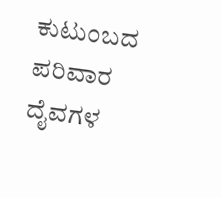ಕುಟುಂಬದ ಪರಿವಾರ ದೈವಗಳ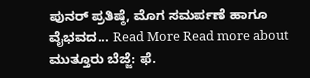ಪುನರ್ ಪ್ರತಿಷ್ಠೆ, ಮೊಗ ಸಮರ್ಪಣೆ ಹಾಗೂ ವೈಭವದ... Read More Read more about ಮುತ್ತೂರು ಬೆಜ್ಜೆ: ಫೆ.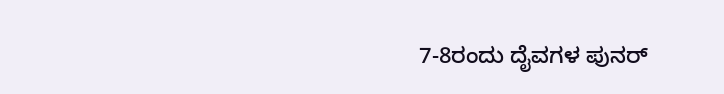7-8ರಂದು ದೈವಗಳ ಪುನರ್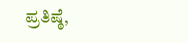ಪ್ರತಿಷ್ಠೆ,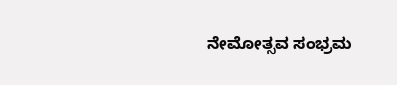ನೇಮೋತ್ಸವ ಸಂಭ್ರಮ